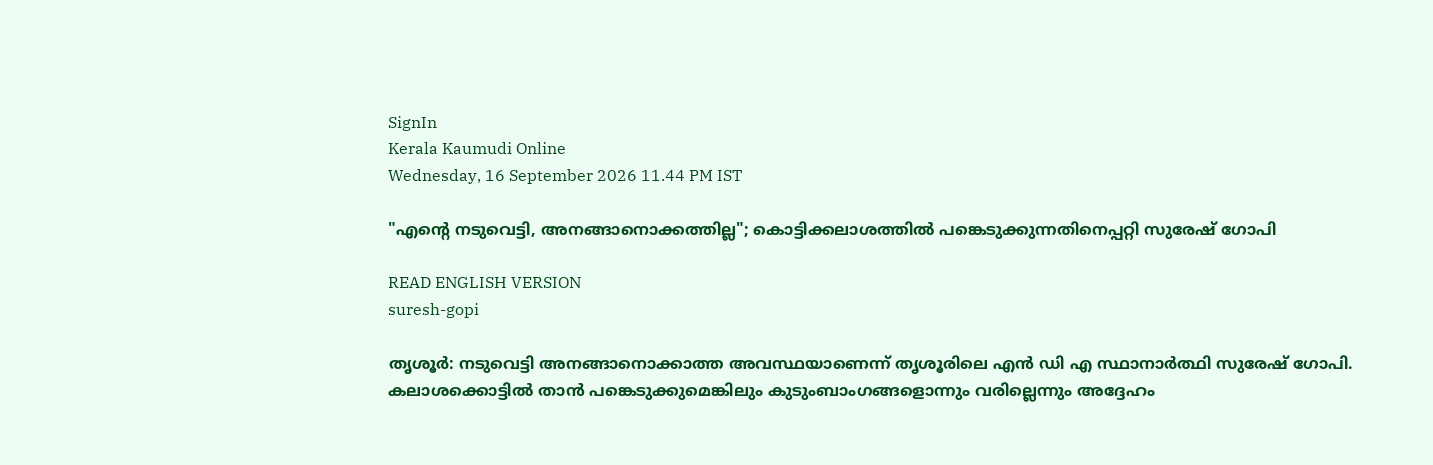SignIn
Kerala Kaumudi Online
Wednesday, 16 September 2026 11.44 PM IST

"എന്റെ നടുവെട്ടി, അനങ്ങാനൊക്കത്തില്ല"; കൊട്ടിക്കലാശത്തിൽ പങ്കെടുക്കുന്നതിനെപ്പറ്റി സുരേഷ് ഗോപി

READ ENGLISH VERSION
suresh-gopi

തൃശൂർ: നടുവെട്ടി അനങ്ങാനൊക്കാത്ത അവസ്ഥയാണെന്ന് തൃശൂരിലെ എൻ ഡി എ സ്ഥാനാർത്ഥി സുരേഷ് ഗോപി. കലാശക്കൊട്ടിൽ താൻ പങ്കെടുക്കുമെങ്കിലും കുടുംബാംഗങ്ങളൊന്നും വരില്ലെന്നും അദ്ദേഹം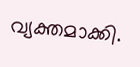വ്യക്തമാക്കി.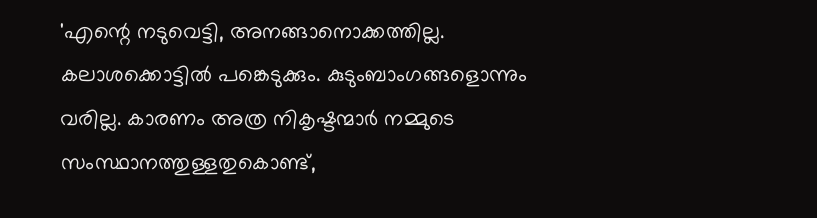'എന്റെ നടുവെട്ടി, അനങ്ങാനൊക്കത്തില്ല. കലാശക്കൊട്ടിൽ പങ്കെടുക്കും. കുടുംബാംഗങ്ങളൊന്നും വരില്ല. കാരണം അത്ര നികൃഷ്ടന്മാർ നമ്മുടെ സംസ്ഥാനത്തുള്ളതുകൊണ്ട്,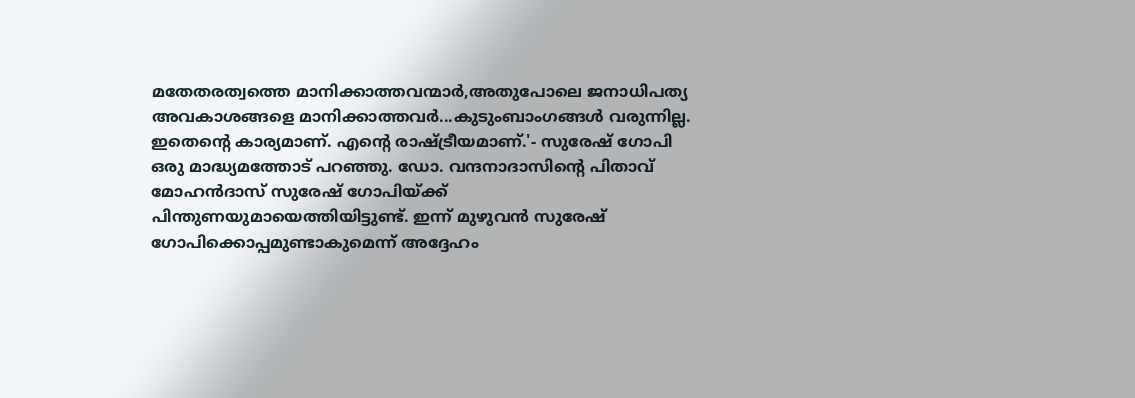മതേതരത്വത്തെ മാനിക്കാത്തവന്മാർ,അതുപോലെ ജനാധിപത്യ അവകാശങ്ങളെ മാനിക്കാത്തവർ...കുടുംബാംഗങ്ങൾ വരുന്നില്ല. ഇതെന്റെ കാര്യമാണ്. എന്റെ രാഷ്ട്രീയമാണ്.'- സുരേഷ് ഗോപി ഒരു മാദ്ധ്യമത്തോട് പറഞ്ഞു. ഡോ. വന്ദനാദാസിന്റെ പിതാവ് മോഹൻദാസ് സുരേഷ് ഗോപിയ്ക്ക് പിന്തുണയുമായെത്തിയിട്ടുണ്ട്. ഇന്ന് മുഴുവൻ സുരേഷ് ഗോപിക്കൊപ്പമുണ്ടാകുമെന്ന് അദ്ദേഹം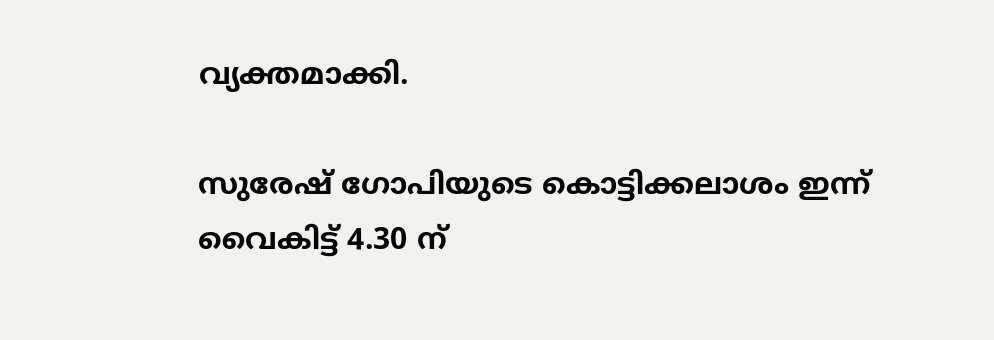വ്യക്തമാക്കി.

സുരേഷ് ഗോപിയുടെ കൊട്ടിക്കലാശം ഇന്ന് വൈകിട്ട് 4.30 ന്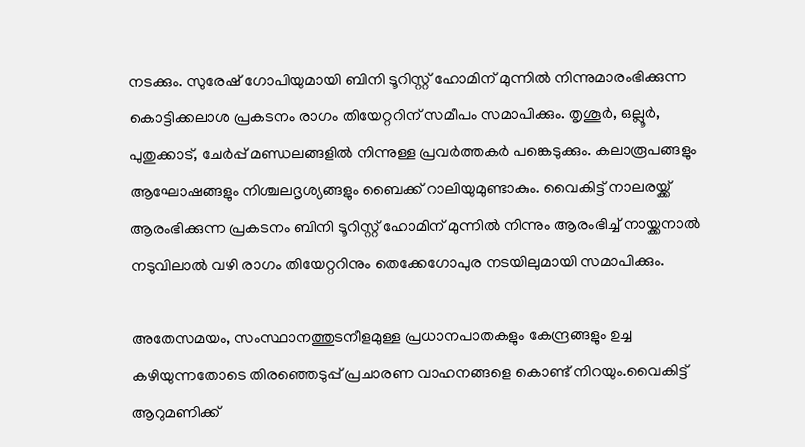നടക്കും. സുരേഷ്‌ ഗോപിയുമായി ബിനി ടൂറിസ്റ്റ് ഹോമിന് മുന്നിൽ നിന്നുമാരംഭിക്കുന്ന കൊട്ടിക്കലാശ പ്രകടനം രാഗം തിയേറ്ററിന് സമീപം സമാപിക്കും. തൃശൂർ, ഒല്ലൂർ, പുതുക്കാട്, ചേർപ്പ് മണ്ഡലങ്ങളിൽ നിന്നുള്ള പ്രവർത്തകർ പങ്കെടുക്കും. കലാരൂപങ്ങളും ആഘോഷങ്ങളും നിശ്ചലദൃശ്യങ്ങളും ബൈക്ക് റാലിയുമുണ്ടാകും. വൈകിട്ട് നാലരയ്ക്ക് ആരംഭിക്കുന്ന പ്രകടനം ബിനി ടൂറിസ്റ്റ് ഹോമിന് മുന്നിൽ നിന്നും ആരംഭിച്ച് നായ്ക്കനാൽ നടുവിലാൽ വഴി രാഗം തിയേറ്ററിനും തെക്കേഗോപുര നടയിലുമായി സമാപിക്കും.

അതേസമയം, സംസ്ഥാനത്തുടനീളമുള്ള പ്രധാനപാതകളും കേന്ദ്രങ്ങളും ഉച്ച കഴിയുന്നതോടെ തിരഞ്ഞെടുപ്പ് പ്രചാരണ വാഹനങ്ങളെ കൊണ്ട് നിറയും.വൈകിട്ട് ആറുമണിക്ക്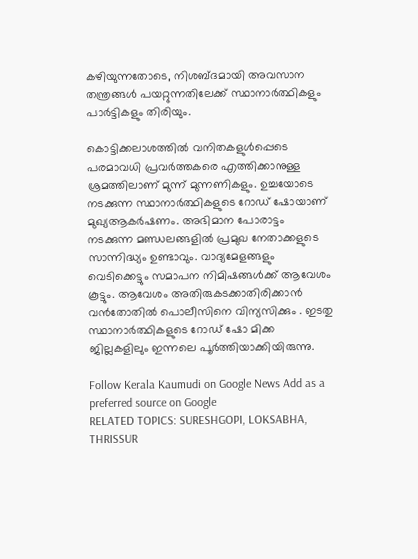കഴിയുന്നതോടെ, നിശബ്ദമായി അവസാന തന്ത്രങ്ങൾ പയറ്റുന്നതിലേക്ക് സ്ഥാനാർത്ഥികളും പാർട്ടികളും തിരിയും.

കൊട്ടിക്കലാശത്തിൽ വനിതകളുൾപ്പെടെ പരമാവധി പ്രവർത്തകരെ എത്തിക്കാനുള്ള ശ്രമത്തിലാണ് മുന്ന് മുന്നണികളും. ഉച്ചയോടെ നടക്കുന്ന സ്ഥാനാർത്ഥികളുടെ റോഡ് ഷോയാണ് മുഖ്യആകർഷണം. അഭിമാന പോരാട്ടം നടക്കുന്ന മണ്ഡലങ്ങളിൽ പ്രമുഖ നേതാക്കളുടെ സാന്നിദ്ധ്യം ഉണ്ടാവും. വാദ്യമേളങ്ങളും വെടിക്കെട്ടും സമാപന നിമിഷങ്ങൾക്ക് ആവേശം കൂട്ടും. ആവേശം അതിരുകടക്കാതിരിക്കാൻ വൻതോതിൽ പൊലീസിനെ വിന്യസിക്കും . ഇടതു സ്ഥാനാർത്ഥികളുടെ റോഡ് ഷോ മിക്ക ജില്ലകളിലും ഇന്നലെ പൂർത്തിയാക്കിയിരുന്നു.

Follow Kerala Kaumudi on Google News Add as a preferred source on Google
RELATED TOPICS: SURESHGOPI, LOKSABHA, THRISSUR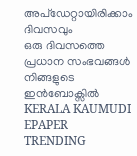അപ്ഡേറ്റായിരിക്കാം ദിവസവും
ഒരു ദിവസത്തെ പ്രധാന സംഭവങ്ങൾ നിങ്ങളുടെ ഇൻബോക്സിൽ
KERALA KAUMUDI EPAPER
TRENDING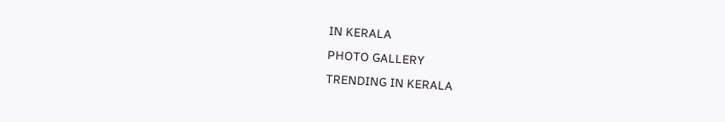IN KERALA
PHOTO GALLERY
TRENDING IN KERALA